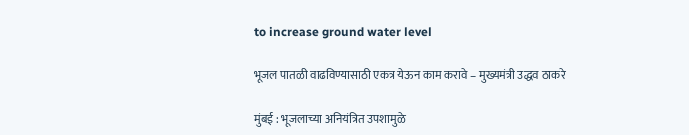to increase ground water level

भूजल पातळी वाढविण्यासाठी एकत्र येऊन काम करावे – मुख्यमंत्री उद्धव ठाकरे

मुंबई : भूजलाच्या अनियंत्रित उपशामुळे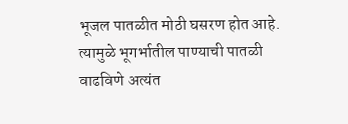भूजल पातळीत मोठी घसरण होत आहे. त्यामुळे भूगर्भातील पाण्याची पातळी वाढविणे अत्यंत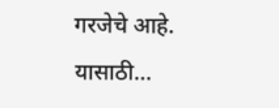गरजेचे आहे. यासाठी…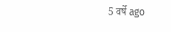5 वर्षे ago